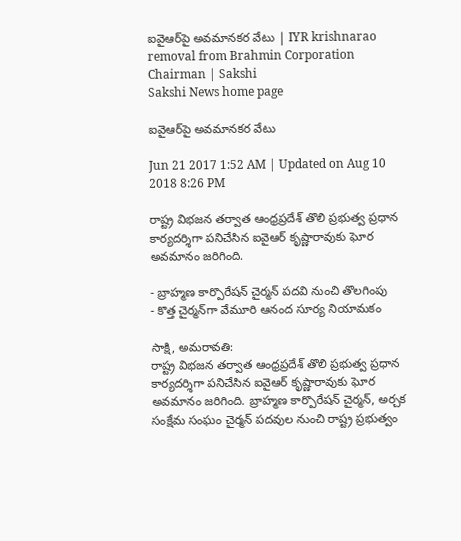ఐవైఆర్‌పై అవమానకర వేటు | IYR krishnarao removal from Brahmin Corporation Chairman | Sakshi
Sakshi News home page

ఐవైఆర్‌పై అవమానకర వేటు

Jun 21 2017 1:52 AM | Updated on Aug 10 2018 8:26 PM

రాష్ట్ర విభజన తర్వాత ఆంధ్రప్రదేశ్‌ తొలి ప్రభుత్వ ప్రధాన కార్యదర్శిగా పనిచేసిన ఐవైఆర్‌ కృష్ణారావుకు ఘోర అవమానం జరిగింది.

- బ్రాహ్మణ కార్పొరేషన్‌ చైర్మన్‌ పదవి నుంచి తొలగింపు
- కొత్త చైర్మన్‌గా వేమూరి ఆనంద సూర్య నియామకం

సాక్షి, అమరావతి:
రాష్ట్ర విభజన తర్వాత ఆంధ్రప్రదేశ్‌ తొలి ప్రభుత్వ ప్రధాన కార్యదర్శిగా పనిచేసిన ఐవైఆర్‌ కృష్ణారావుకు ఘోర అవమానం జరిగింది. బ్రాహ్మణ కార్పొరేషన్‌ చైర్మన్, అర్చక సంక్షేమ సంఘం చైర్మన్‌ పదవుల నుంచి రాష్ట్ర ప్రభుత్వం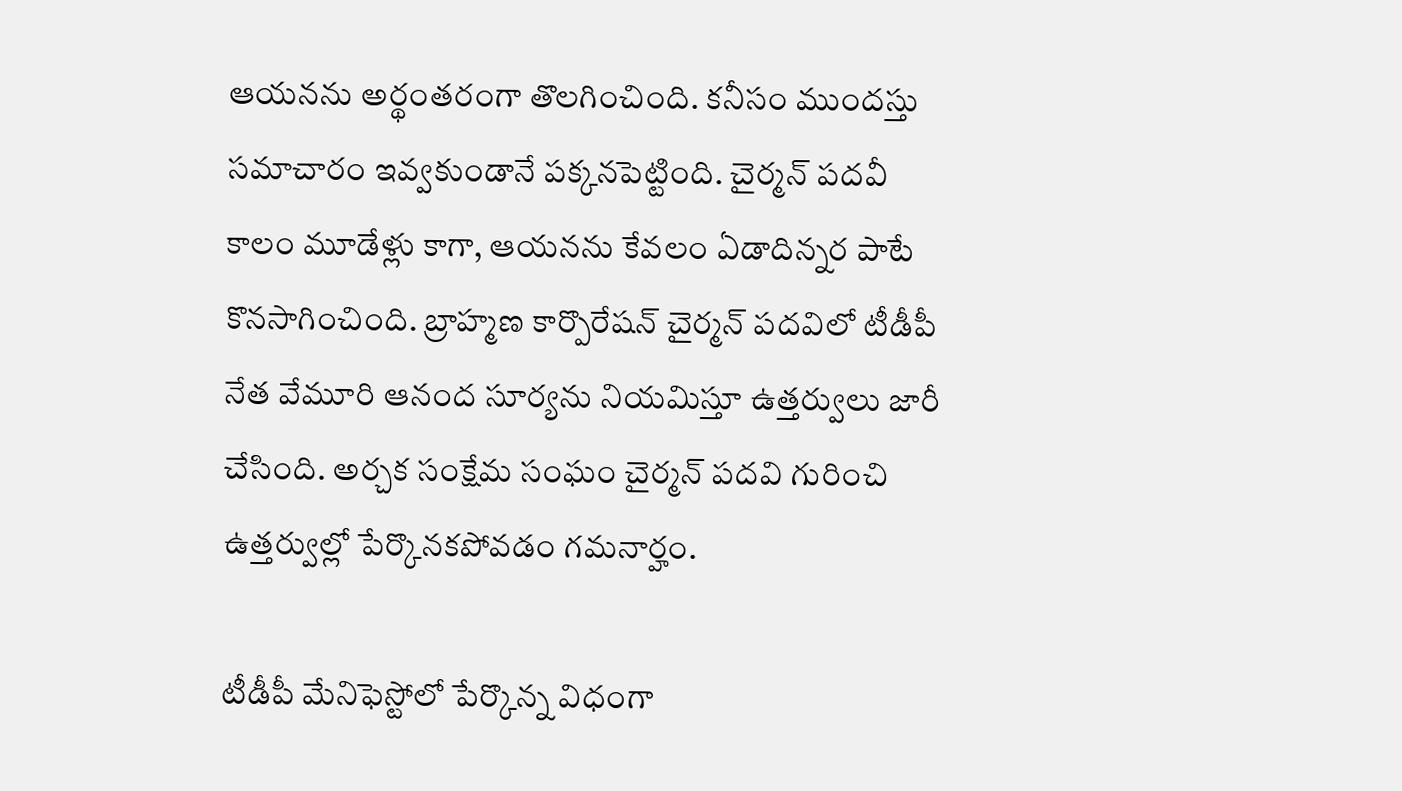ఆయనను అర్థంతరంగా తొలగించింది. కనీసం ముందస్తు సమాచారం ఇవ్వకుండానే పక్కనపెట్టింది. చైర్మన్‌ పదవీ కాలం మూడేళ్లు కాగా, ఆయనను కేవలం ఏడాదిన్నర పాటే కొనసాగించింది. బ్రాహ్మణ కార్పొరేషన్‌ చైర్మన్‌ పదవిలో టీడీపీ నేత వేమూరి ఆనంద సూర్యను నియమిస్తూ ఉత్తర్వులు జారీ చేసింది. అర్చక సంక్షేమ సంఘం చైర్మన్‌ పదవి గురించి ఉత్తర్వుల్లో పేర్కొనకపోవడం గమనార్హం.

టీడీపీ మేనిఫెస్టోలో పేర్కొన్న విధంగా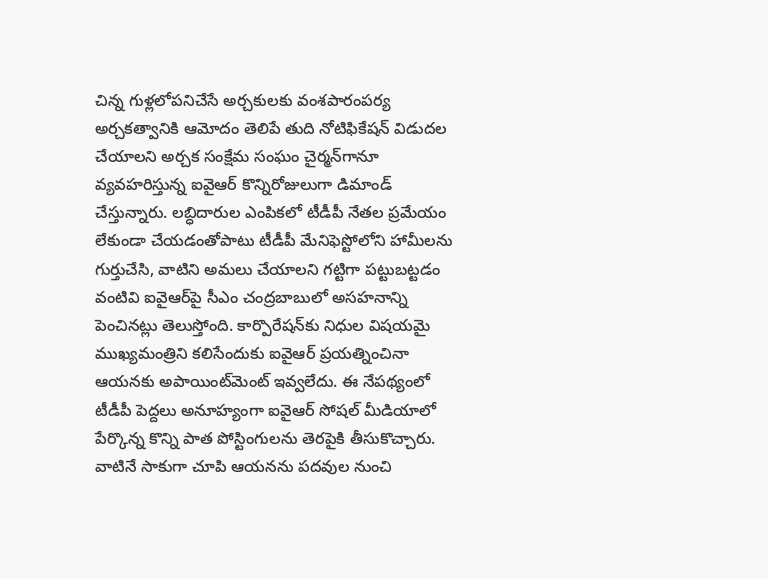చిన్న గుళ్లలోపనిచేసే అర్చకులకు వంశపారంపర్య అర్చకత్వానికి ఆమోదం తెలిపే తుది నోటిఫికేషన్‌ విడుదల చేయాలని అర్చక సంక్షేమ సంఘం చైర్మన్‌గానూ వ్యవహరిస్తున్న ఐవైఆర్‌ కొన్నిరోజులుగా డిమాండ్‌ చేస్తున్నారు. లబ్ధిదారుల ఎంపికలో టీడీపీ నేతల ప్రమేయం లేకుండా చేయడంతోపాటు టీడీపీ మేనిఫెస్టోలోని హామీలను గుర్తుచేసి, వాటిని అమలు చేయాలని గట్టిగా పట్టుబట్టడం వంటివి ఐవైఆర్‌పై సీఎం చంద్రబాబులో అసహనాన్ని పెంచినట్లు తెలుస్తోంది. కార్పొరేషన్‌కు నిధుల విషయమై ముఖ్యమంత్రిని కలిసేందుకు ఐవైఆర్‌ ప్రయత్నించినా ఆయనకు అపాయింట్‌మెంట్‌ ఇవ్వలేదు. ఈ నేపథ్యంలో టీడీపీ పెద్దలు అనూహ్యంగా ఐవైఆర్‌ సోషల్‌ మీడియాలో పేర్కొన్న కొన్ని పాత పోస్టింగులను తెరపైకి తీసుకొచ్చారు. వాటినే సాకుగా చూపి ఆయనను పదవుల నుంచి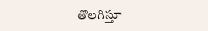తొలగిస్తూ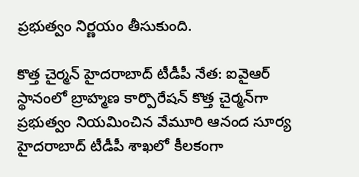ప్రభుత్వం నిర్ణయం తీసుకుంది.

కొత్త చైర్మన్‌ హైదరాబాద్‌ టీడీపీ నేత: ఐవైఆర్‌ స్థానంలో బ్రాహ్మణ కార్పొరేషన్‌ కొత్త చైర్మన్‌గా ప్రభుత్వం నియమించిన వేమూరి ఆనంద సూర్య హైదరాబాద్‌ టీడీపీ శాఖలో కీలకంగా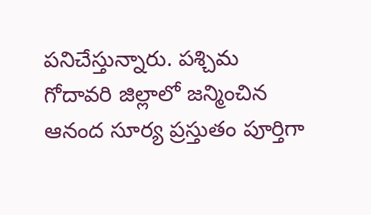పనిచేస్తున్నారు. పశ్చిమ గోదావరి జిల్లాలో జన్మించిన ఆనంద సూర్య ప్రస్తుతం పూర్తిగా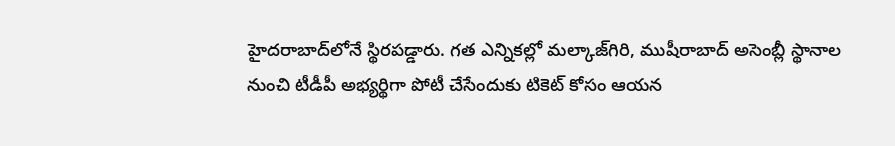హైదరాబాద్‌లోనే స్థిరపడ్డారు. గత ఎన్నికల్లో మల్కాజ్‌గిరి, ముషీరాబాద్‌ అసెంబ్లీ స్థానాల నుంచి టీడీపీ అభ్యర్థిగా పోటీ చేసేందుకు టికెట్‌ కోసం ఆయన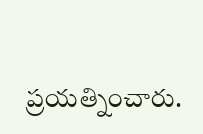ప్రయత్నించారు.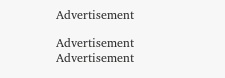Advertisement

Advertisement
Advertisement